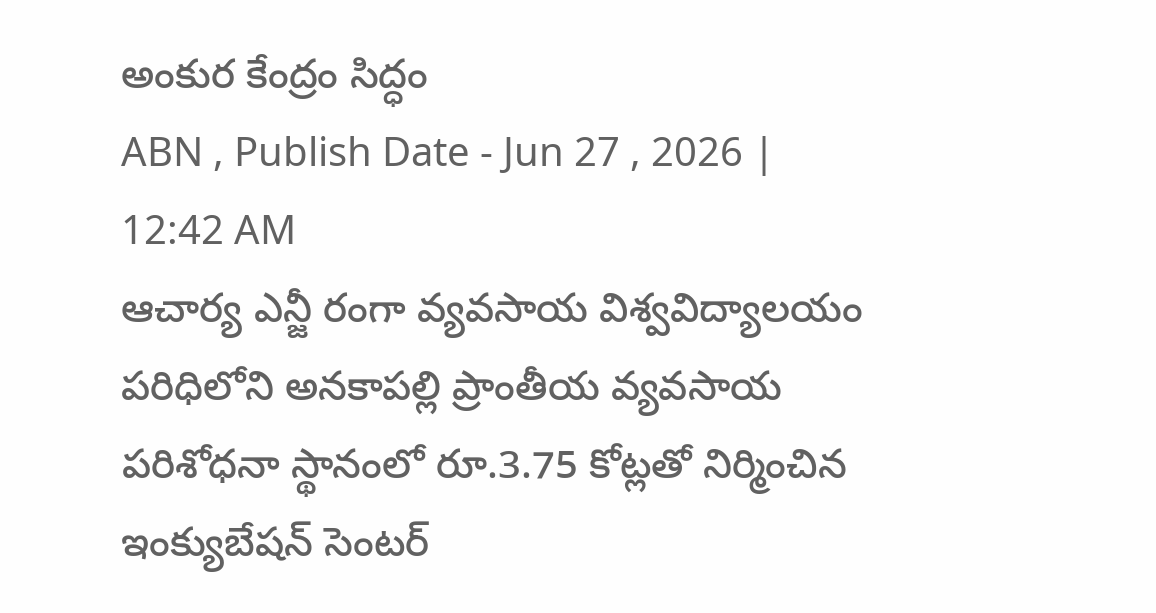అంకుర కేంద్రం సిద్ధం
ABN , Publish Date - Jun 27 , 2026 | 12:42 AM
ఆచార్య ఎన్జీ రంగా వ్యవసాయ విశ్వవిద్యాలయం పరిధిలోని అనకాపల్లి ప్రాంతీయ వ్యవసాయ పరిశోధనా స్థానంలో రూ.3.75 కోట్లతో నిర్మించిన ఇంక్యుబేషన్ సెంటర్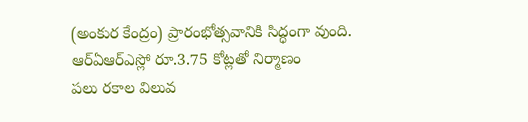(అంకుర కేంద్రం) ప్రారంభోత్సవానికి సిద్ధంగా వుంది.
ఆర్ఏఆర్ఎస్లో రూ.3.75 కోట్లతో నిర్మాణం
పలు రకాల విలువ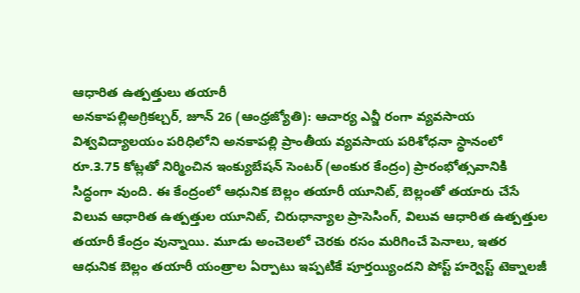ఆధారిత ఉత్పత్తులు తయారీ
అనకాపల్లిఅగ్రికల్చర్, జూన్ 26 (ఆంధ్రజ్యోతి): ఆచార్య ఎన్జీ రంగా వ్యవసాయ విశ్వవిద్యాలయం పరిధిలోని అనకాపల్లి ప్రాంతీయ వ్యవసాయ పరిశోధనా స్థానంలో రూ.3.75 కోట్లతో నిర్మించిన ఇంక్యుబేషన్ సెంటర్ (అంకుర కేంద్రం) ప్రారంభోత్సవానికి సిద్ధంగా వుంది. ఈ కేంద్రంలో ఆధునిక బెల్లం తయారీ యూనిట్, బెల్లంతో తయారు చేసే విలువ ఆధారిత ఉత్పత్తుల యూనిట్, చిరుధాన్యాల ప్రాసెసింగ్, విలువ ఆధారిత ఉత్పత్తుల తయారీ కేంద్రం వున్నాయి. మూడు అంచెలలో చెరకు రసం మరిగించే పెనాలు, ఇతర ఆధునిక బెల్లం తయారీ యంత్రాల ఏర్పాటు ఇప్పటికే పూర్తయ్యిందని పోస్ట్ హర్వెస్ట్ టెక్నాలజీ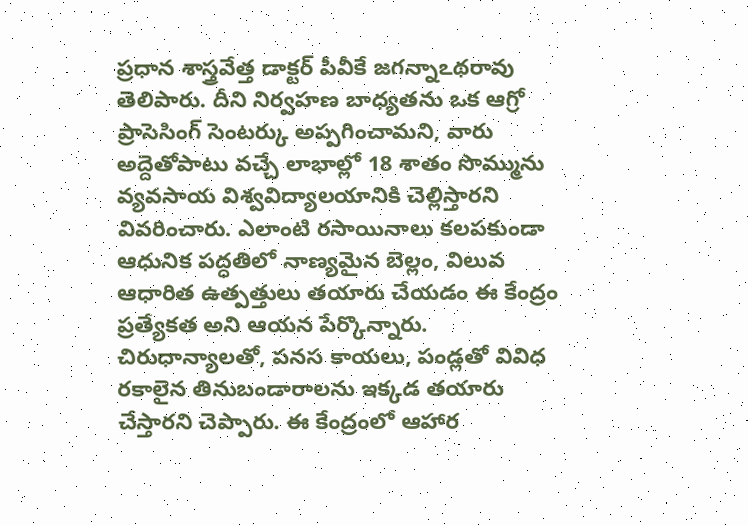ప్రధాన శాస్త్రవేత్త డాక్టర్ పీవీకే జగన్నాఽథరావు తెలిపారు. దీని నిర్వహణ బాధ్యతను ఒక ఆగ్రో ప్రాసెసింగ్ సెంటర్కు అప్పగించామని, వారు అద్దెతోపాటు వచ్చే లాభాల్లో 18 శాతం సొమ్మును వ్యవసాయ విశ్వవిద్యాలయానికి చెల్లిస్తారని వివరించారు. ఎలాంటి రసాయినాలు కలపకుండా ఆధునిక పద్ధతిలో నాణ్యమైన బెల్లం, విలువ ఆధారిత ఉత్పత్తులు తయారు చేయడం ఈ కేంద్రం ప్రత్యేకత అని ఆయన పేర్కొన్నారు. చిరుధాన్యాలతో, పనస కాయలు, పండ్లతో వివిధ రకాలైన తినుబండారాలను ఇక్కడ తయారు చేస్తారని చెప్పారు. ఈ కేంద్రంలో ఆహార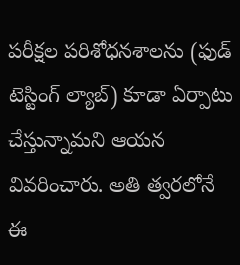పరీక్షల పరిశోధనశాలను (ఫుడ్ టెస్టింగ్ ల్యాబ్) కూడా ఏర్పాటు చేస్తున్నామని ఆయన వివరించారు. అతి త్వరలోనే ఈ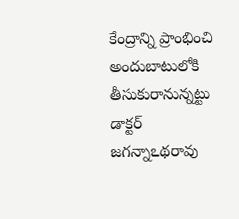కేంద్రాన్ని ప్రాంభించి అందుబాటులోకి తీసుకురానున్నట్టు డాక్టర్ జగన్నాఽథరావు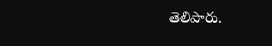తెలిపారు.